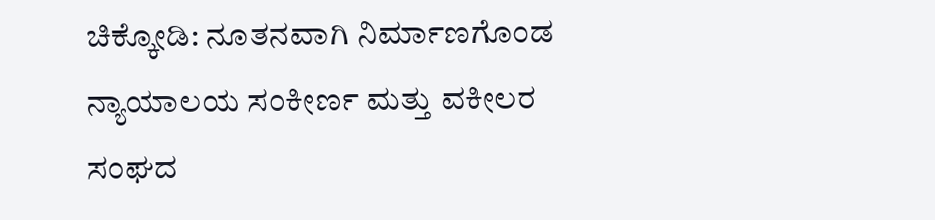ಚಿಕ್ಕೋಡಿ: ನೂತನವಾಗಿ ನಿರ್ಮಾಣಗೊಂಡ ನ್ಯಾಯಾಲಯ ಸಂಕೀರ್ಣ ಮತ್ತು ವಕೀಲರ ಸಂಘದ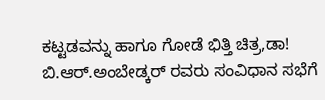ಕಟ್ಟಡವನ್ನು ಹಾಗೂ ಗೋಡೆ ಭಿತ್ತಿ ಚಿತ್ರ,ಡಾ! ಬಿ.ಆರ್.ಅಂಬೇಡ್ಕರ್ ರವರು ಸಂವಿಧಾನ ಸಭೆಗೆ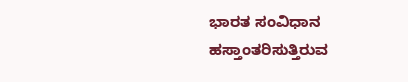ಭಾರತ ಸಂವಿಧಾನ ಹಸ್ತಾಂತರಿಸುತ್ತಿರುವ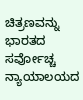ಚಿತ್ರಣವನ್ನು ಭಾರತದ ಸರ್ವೋಚ್ಚ ನ್ಯಾಯಾಲಯದ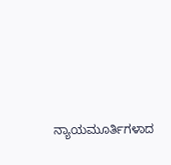ನ್ಯಾಯಮೂರ್ತಿಗಳಾದ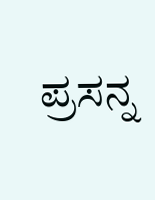ಪ್ರಸನ್ನ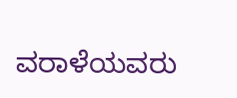ವರಾಳೆಯವರು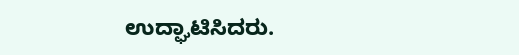ಉದ್ಘಾಟಿಸಿದರು.